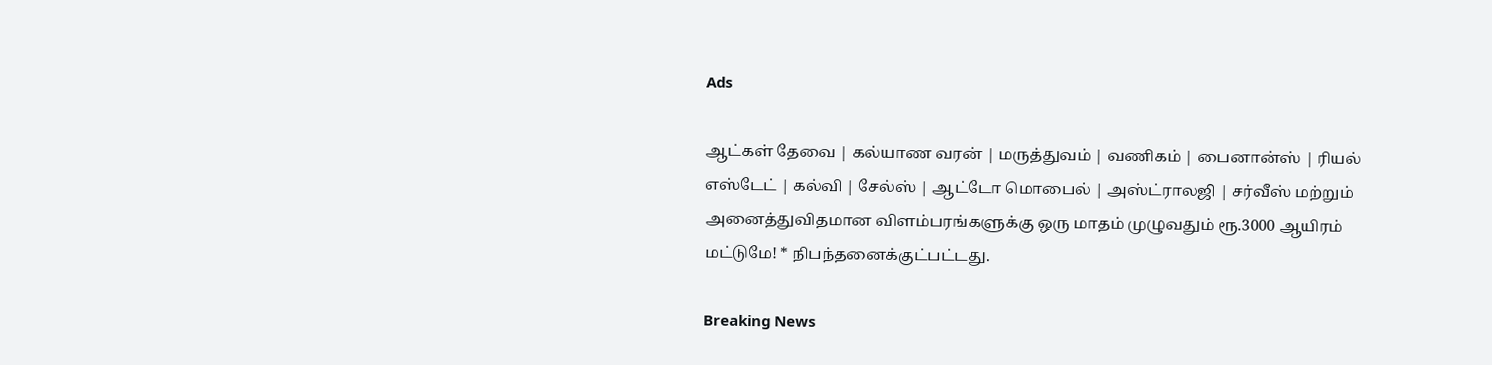Ads

ஆட்கள் தேவை | கல்யாண வரன் | மருத்துவம் | வணிகம் | பைனான்ஸ் | ரியல் எஸ்டேட் | கல்வி | சேல்ஸ் | ஆட்டோ மொபைல் | அஸ்ட்ராலஜி | சர்வீஸ் மற்றும் அனைத்துவிதமான விளம்பரங்களுக்கு ஒரு மாதம் முழுவதும் ரூ.3000 ஆயிரம் மட்டுமே! * நிபந்தனைக்குட்பட்டது.

Breaking News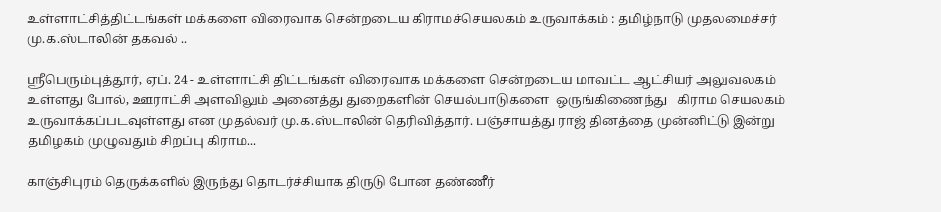உள்ளாட்சித்திட்டங்கள் மக்களை விரைவாக சென்றடைய கிராமச்செயலகம் உருவாக்கம் : தமிழ்நாடு முதலமைச்சர் மு.க.ஸ்டாலின் தகவல் ..

ஸ்ரீபெரும்புத்தூர், ஏப். 24 - உள்ளாட்சி திட்டங்கள் விரைவாக மக்களை சென்றடைய மாவட்ட ஆட்சியர் அலுவலகம் உள்ளது போல், ஊராட்சி அளவிலும் அனைத்து துறைகளின் செயல்பாடுகளை  ஒருங்கிணைந்து   கிராம செயலகம் உருவாக்கப்படவுள்ளது என முதல்வர் மு.க.ஸ்டாலின் தெரிவித்தார். பஞ்சாயத்து ராஜ் தினத்தை முன்னிட்டு இன்று தமிழகம் முழுவதும் சிறப்பு கிராம...

காஞ்சிபுரம் தெருக்களில் இருந்து தொடர்ச்சியாக திருடு போன தண்ணீர்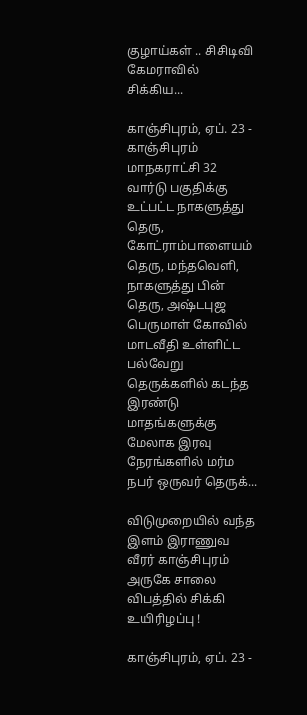குழாய்கள் .. சிசிடிவி கேமராவில் சிக்கிய...

காஞ்சிபுரம், ஏப். 23 - காஞ்சிபுரம் மாநகராட்சி 32 வார்டு பகுதிக்கு உட்பட்ட நாகளுத்து தெரு, கோட்ராம்பாளையம் தெரு, மந்தவெளி, நாகளுத்து பின் தெரு, அஷ்டபுஜ பெருமாள் கோவில் மாடவீதி உள்ளிட்ட பல்வேறு தெருக்களில் கடந்த இரண்டு மாதங்களுக்கு மேலாக இரவு நேரங்களில் மர்ம நபர் ஒருவர் தெருக்...

விடுமுறையில் வந்த இளம் இராணுவ வீரர் காஞ்சிபுரம் அருகே சாலை விபத்தில் சிக்கி உயிரிழப்பு !

காஞ்சிபுரம், ஏப். 23 -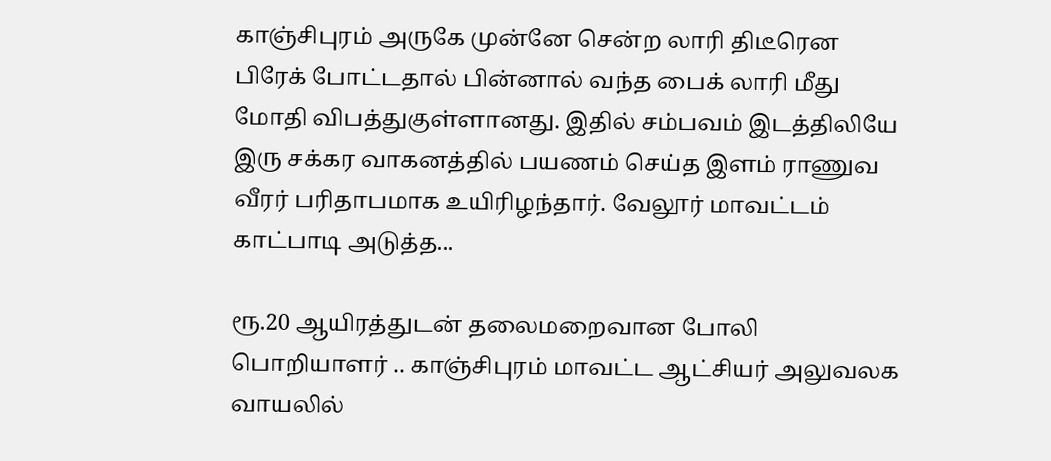காஞ்சிபுரம் அருகே முன்னே சென்ற லாரி திடீரென பிரேக் போட்டதால் பின்னால் வந்த பைக் லாரி மீது மோதி விபத்துகுள்ளானது. இதில் சம்பவம் இடத்திலியே இரு சக்கர வாகனத்தில் பயணம் செய்த இளம் ராணுவ வீரர் பரிதாபமாக உயிரிழந்தார். வேலூர் மாவட்டம் காட்பாடி அடுத்த...

ரூ.20 ஆயிரத்துடன் தலைமறைவான போலி பொறியாளர் .. காஞ்சிபுரம் மாவட்ட ஆட்சியர் அலுவலக வாயலில்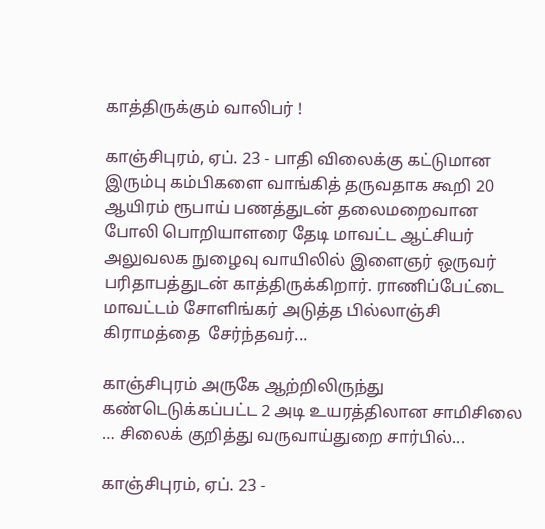காத்திருக்கும் வாலிபர் !

காஞ்சிபுரம், ஏப். 23 - பாதி விலைக்கு கட்டுமான இரும்பு கம்பிகளை வாங்கித் தருவதாக கூறி 20 ஆயிரம் ரூபாய் பணத்துடன் தலைமறைவான போலி பொறியாளரை தேடி மாவட்ட ஆட்சியர் அலுவலக நுழைவு வாயிலில் இளைஞர் ஒருவர் பரிதாபத்துடன் காத்திருக்கிறார். ராணிப்பேட்டை மாவட்டம் சோளிங்கர் அடுத்த பில்லாஞ்சி கிராமத்தை  சேர்ந்தவர்...

காஞ்சிபுரம் அருகே ஆற்றிலிருந்து கண்டெடுக்கப்பட்ட 2 அடி உயரத்திலான சாமிசிலை … சிலைக் குறித்து வருவாய்துறை சார்பில்...

காஞ்சிபுரம், ஏப். 23 -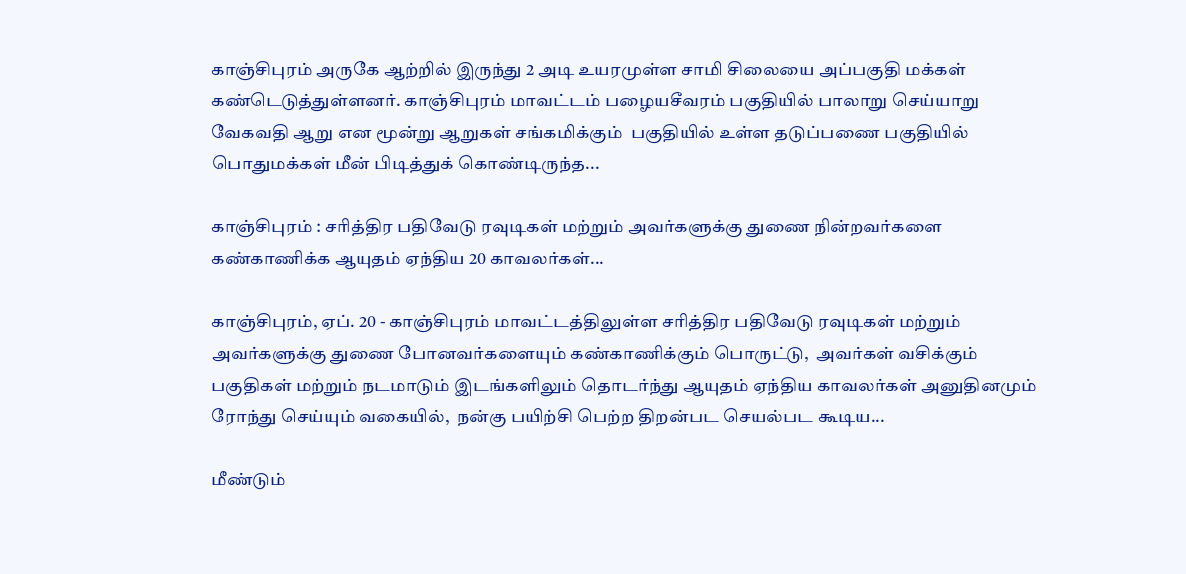காஞ்சிபுரம் அருகே ஆற்றில் இருந்து 2 அடி உயரமுள்ள சாமி சிலையை அப்பகுதி மக்கள் கண்டெடுத்துள்ளனர். காஞ்சிபுரம் மாவட்டம் பழையசீவரம் பகுதியில் பாலாறு செய்யாறு வேகவதி ஆறு என மூன்று ஆறுகள் சங்கமிக்கும்  பகுதியில் உள்ள தடுப்பணை பகுதியில் பொதுமக்கள் மீன் பிடித்துக் கொண்டிருந்த...

காஞ்சிபுரம் : சரித்திர பதிவேடு ரவுடிகள் மற்றும் அவர்களுக்கு துணை நின்றவர்களை கண்காணிக்க ஆயுதம் ஏந்திய 20 காவலர்கள்...

காஞ்சிபுரம், ஏப். 20 - காஞ்சிபுரம் மாவட்டத்திலுள்ள சரித்திர பதிவேடு ரவுடிகள் மற்றும் அவர்களுக்கு துணை போனவர்களையும் கண்காணிக்கும் பொருட்டு,  அவர்கள் வசிக்கும் பகுதிகள் மற்றும் நடமாடும் இடங்களிலும் தொடர்ந்து ஆயுதம் ஏந்திய காவலர்கள் அனுதினமும் ரோந்து செய்யும் வகையில்,  நன்கு பயிற்சி பெற்ற திறன்பட செயல்பட கூடிய...

மீண்டும்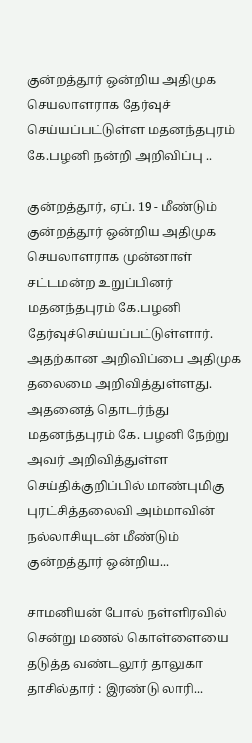குன்றத்தூர் ஒன்றிய அதிமுக செயலாளராக தேர்வுச் செய்யப்பட்டுள்ள மதனந்தபுரம் கே.பழனி நன்றி அறிவிப்பு ..

குன்றத்தூர், ஏப். 19 - மீண்டும் குன்றத்தூர் ஒன்றிய அதிமுக செயலாளராக முன்னாள் சட்டமன்ற உறுப்பினர் மதனந்தபுரம் கே.பழனி தேர்வுச்செய்யப்பட்டுள்ளார். அதற்கான அறிவிப்பை அதிமுக தலைமை அறிவித்துள்ளது. அதனைத் தொடர்ந்து மதனந்தபுரம் கே. பழனி நேற்று அவர் அறிவித்துள்ள செய்திக்குறிப்பில் மாண்புமிகு புரட்சித்தலைவி அம்மாவின் நல்லாசியுடன் மீண்டும் குன்றத்தூர் ஒன்றிய...

சாமனியன் போல் நள்ளிரவில் சென்று மணல் கொள்ளையை தடுத்த வண்டலூர் தாலுகா தாசில்தார் : இரண்டு லாரி...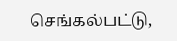செங்கல்பட்டு,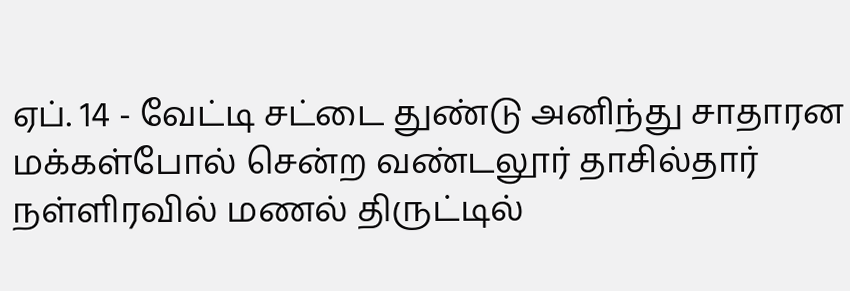ஏப். 14 - வேட்டி சட்டை துண்டு அனிந்து சாதாரன மக்கள்போல் சென்ற வண்டலூர் தாசில்தார் நள்ளிரவில் மணல் திருட்டில்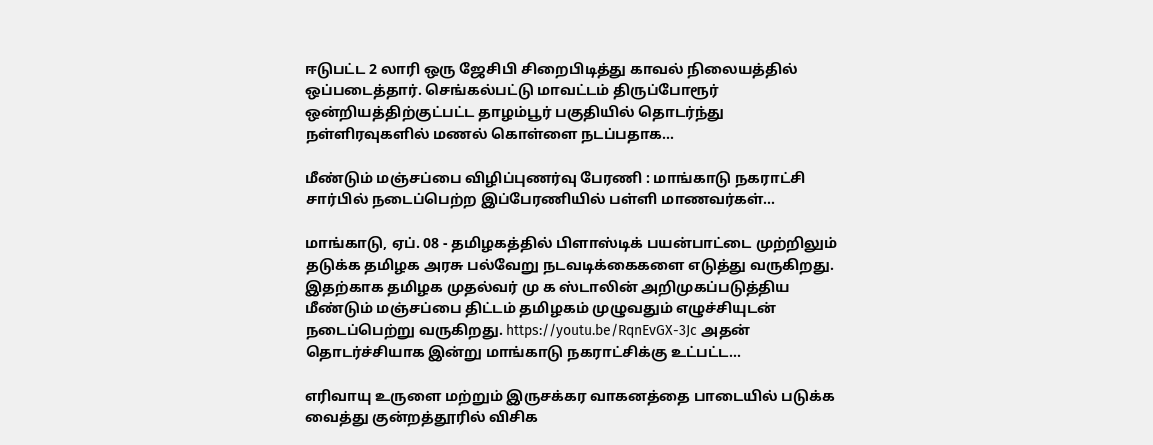ஈடுபட்ட 2 லாரி ஒரு ஜேசிபி சிறைபிடித்து காவல் நிலையத்தில் ஒப்படைத்தார். செங்கல்பட்டு மாவட்டம் திருப்போரூர் ஒன்றியத்திற்குட்பட்ட தாழம்பூர் பகுதியில் தொடர்ந்து நள்ளிரவுகளில் மணல் கொள்ளை நடப்பதாக...

மீண்டும் மஞ்சப்பை விழிப்புணர்வு பேரணி : மாங்காடு நகராட்சி சார்பில் நடைப்பெற்ற இப்பேரணியில் பள்ளி மாணவர்கள்...

மாங்காடு, ஏப். 08 - தமிழகத்தில் பிளாஸ்டிக் பயன்பாட்டை முற்றிலும் தடுக்க தமிழக அரசு பல்வேறு நடவடிக்கைகளை எடுத்து வருகிறது. இதற்காக தமிழக முதல்வர் மு க ஸ்டாலின் அறிமுகப்படுத்திய மீண்டும் மஞ்சப்பை திட்டம் தமிழகம் முழுவதும் எழுச்சியுடன் நடைப்பெற்று வருகிறது. https://youtu.be/RqnEvGX-3Jc அதன் தொடர்ச்சியாக இன்று மாங்காடு நகராட்சிக்கு உட்பட்ட...

எரிவாயு உருளை மற்றும் இருசக்கர வாகனத்தை பாடையில் படுக்க வைத்து குன்றத்தூரில் விசிக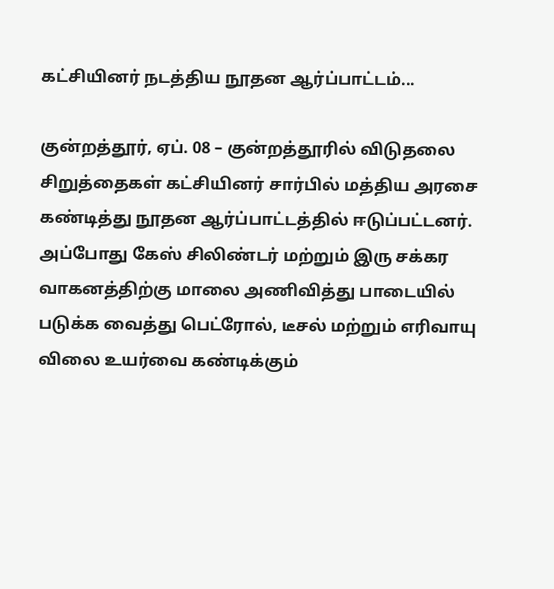கட்சியினர் நடத்திய நூதன ஆர்ப்பாட்டம்...

குன்றத்தூர், ஏப். 08 – குன்றத்தூரில் விடுதலை சிறுத்தைகள் கட்சியினர் சார்பில் மத்திய அரசை கண்டித்து நூதன ஆர்ப்பாட்டத்தில் ஈடுப்பட்டனர். அப்போது கேஸ் சிலிண்டர் மற்றும் இரு சக்கர வாகனத்திற்கு மாலை அணிவித்து பாடையில் படுக்க வைத்து பெட்ரோல், டீசல் மற்றும் எரிவாயு விலை உயர்வை கண்டிக்கும்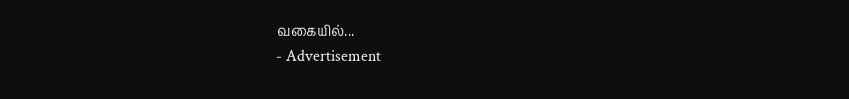வகையில்...
- Advertisement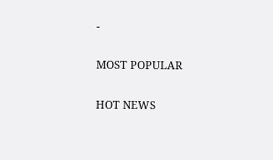-

MOST POPULAR

HOT NEWS